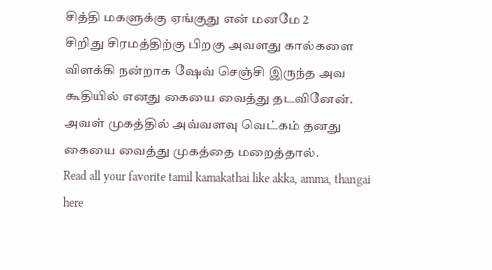சித்தி மகளுக்கு ஏங்குது என் மனமே 2
சிறிது சிரமத்திற்கு பிறகு அவளது கால்களை விளக்கி நன்றாக ஷேவ் செஞ்சி இருந்த அவ கூதியில் எனது கையை வைத்து தடவினேன். அவள் முகத்தில் அவ்வளவு வெட்கம் தனது கையை வைத்து முகத்தை மறைத்தால்.
Read all your favorite tamil kamakathai like akka, amma, thangai here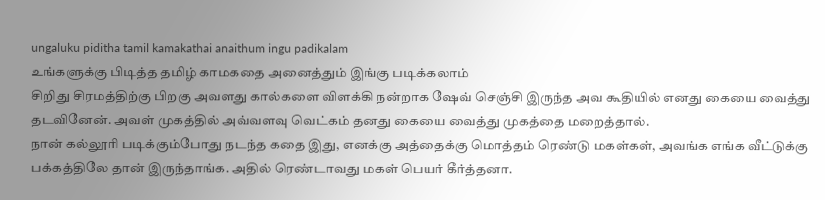ungaluku piditha tamil kamakathai anaithum ingu padikalam
உங்களுக்கு பிடித்த தமிழ் காமகதை அனைத்தும் இங்கு படிக்கலாம்
சிறிது சிரமத்திற்கு பிறகு அவளது கால்களை விளக்கி நன்றாக ஷேவ் செஞ்சி இருந்த அவ கூதியில் எனது கையை வைத்து தடவினேன். அவள் முகத்தில் அவ்வளவு வெட்கம் தனது கையை வைத்து முகத்தை மறைத்தால்.
நான் கல்லூரி படிக்கும்போது நடந்த கதை இது, எனக்கு அத்தைக்கு மொத்தம் ரெண்டு மகள்கள், அவங்க எங்க வீட்டுக்கு பக்கத்திலே தான் இருந்தாங்க. அதில் ரெண்டாவது மகள் பெயர் கீர்த்தனா.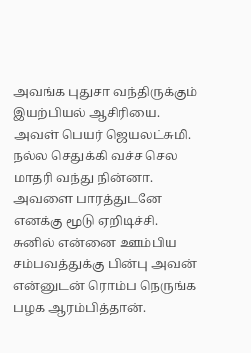அவங்க புதுசா வந்திருக்கும் இயற்பியல் ஆசிரியை. அவள் பெயர் ஜெயலட்சுமி. நல்ல செதுக்கி வச்ச செல மாதரி வந்து நின்னா. அவளை பாரத்துடனே எனக்கு மூடு ஏறிடிச்சி.
சுனில் என்னை ஊம்பிய சம்பவத்துக்கு பின்பு அவன் என்னுடன் ரொம்ப நெருங்க பழக ஆரம்பித்தான்.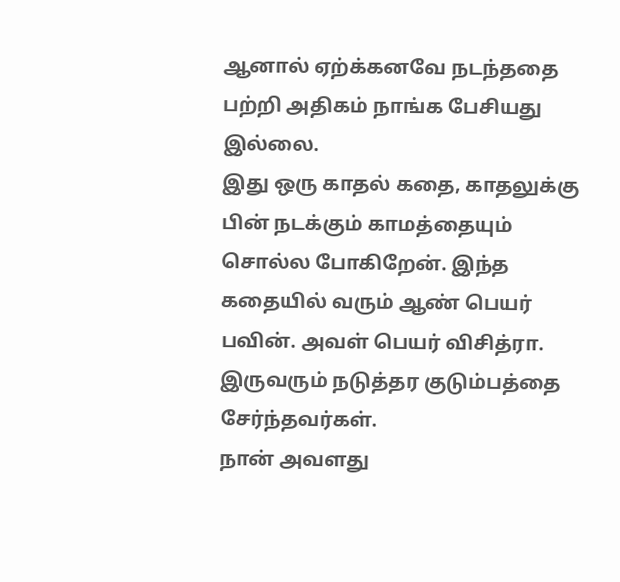ஆனால் ஏற்க்கனவே நடந்ததை பற்றி அதிகம் நாங்க பேசியது இல்லை.
இது ஒரு காதல் கதை, காதலுக்கு பின் நடக்கும் காமத்தையும் சொல்ல போகிறேன். இந்த கதையில் வரும் ஆண் பெயர் பவின். அவள் பெயர் விசித்ரா. இருவரும் நடுத்தர குடும்பத்தை சேர்ந்தவர்கள்.
நான் அவளது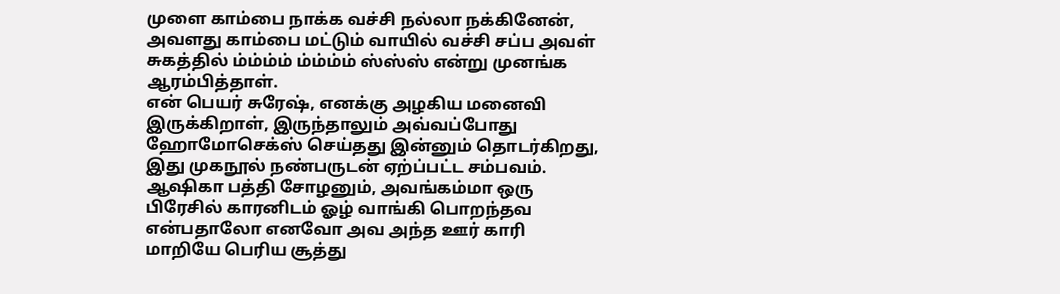முளை காம்பை நாக்க வச்சி நல்லா நக்கினேன், அவளது காம்பை மட்டும் வாயில் வச்சி சப்ப அவள் சுகத்தில் ம்ம்ம்ம் ம்ம்ம்ம் ஸ்ஸ்ஸ் என்று முனங்க ஆரம்பித்தாள்.
என் பெயர் சுரேஷ், எனக்கு அழகிய மனைவி இருக்கிறாள், இருந்தாலும் அவ்வப்போது ஹோமோசெக்ஸ் செய்தது இன்னும் தொடர்கிறது, இது முகநூல் நண்பருடன் ஏற்ப்பட்ட சம்பவம்.
ஆஷிகா பத்தி சோழனும், அவங்கம்மா ஒரு பிரேசில் காரனிடம் ஓழ் வாங்கி பொறந்தவ என்பதாலோ எனவோ அவ அந்த ஊர் காரி மாறியே பெரிய சூத்து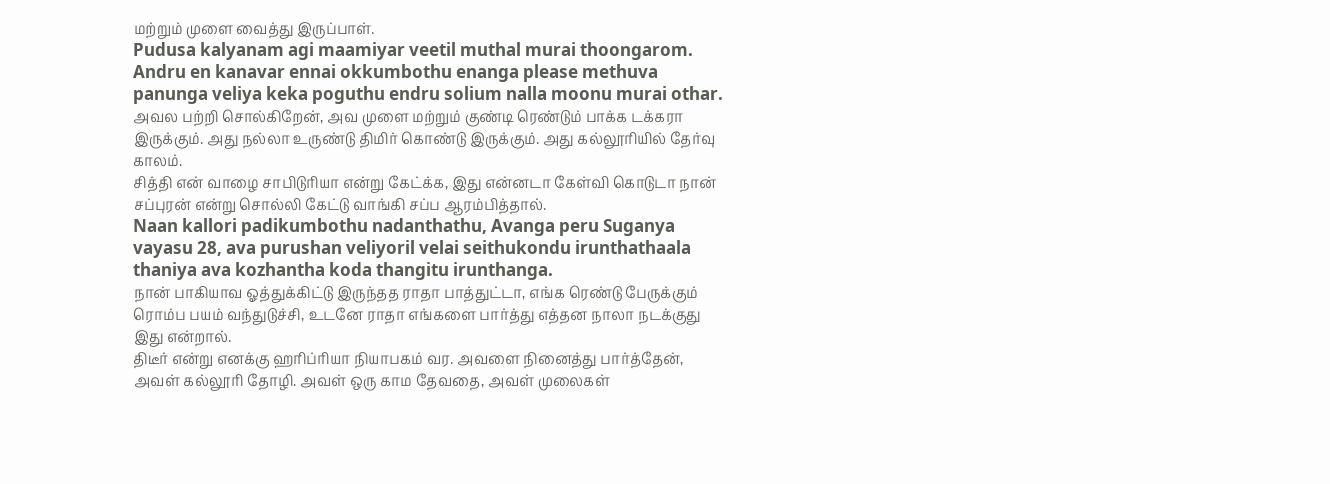மற்றும் முளை வைத்து இருப்பாள்.
Pudusa kalyanam agi maamiyar veetil muthal murai thoongarom. Andru en kanavar ennai okkumbothu enanga please methuva panunga veliya keka poguthu endru solium nalla moonu murai othar.
அவல பற்றி சொல்கிறேன், அவ முளை மற்றும் குண்டி ரெண்டும் பாக்க டக்கரா இருக்கும். அது நல்லா உருண்டு திமிர் கொண்டு இருக்கும். அது கல்லூரியில் தேர்வு காலம்.
சித்தி என் வாழை சாபிடுரியா என்று கேட்க்க, இது என்னடா கேள்வி கொடுடா நான் சப்புரன் என்று சொல்லி கேட்டு வாங்கி சப்ப ஆரம்பித்தால்.
Naan kallori padikumbothu nadanthathu, Avanga peru Suganya vayasu 28, ava purushan veliyoril velai seithukondu irunthathaala thaniya ava kozhantha koda thangitu irunthanga.
நான் பாகியாவ ஓத்துக்கிட்டு இருந்தத ராதா பாத்துட்டா, எங்க ரெண்டு பேருக்கும் ரொம்ப பயம் வந்துடுச்சி, உடனே ராதா எங்களை பார்த்து எத்தன நாலா நடக்குது இது என்றால்.
திடீர் என்று எனக்கு ஹரிப்ரியா நியாபகம் வர. அவளை நினைத்து பார்த்தேன், அவள் கல்லூரி தோழி. அவள் ஒரு காம தேவதை, அவள் முலைகள்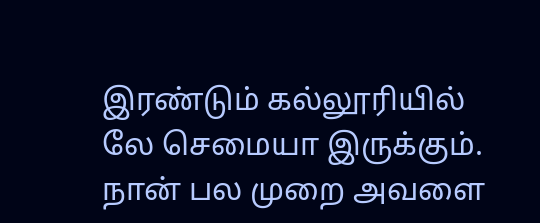இரண்டும் கல்லூரியில் லே செமையா இருக்கும். நான் பல முறை அவளை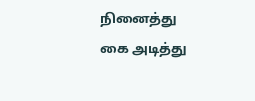நினைத்து கை அடித்து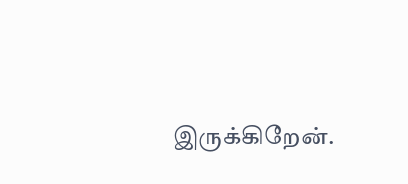இருக்கிறேன்.